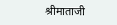श्रीमाताजी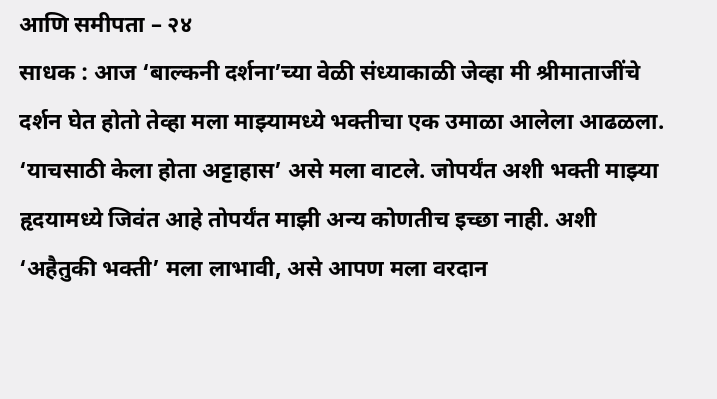आणि समीपता – २४
साधक : आज ‘बाल्कनी दर्शना’च्या वेळी संध्याकाळी जेव्हा मी श्रीमाताजींचे दर्शन घेत होतो तेव्हा मला माझ्यामध्ये भक्तीचा एक उमाळा आलेला आढळला. ‘याचसाठी केला होता अट्टाहास’ असे मला वाटले. जोपर्यंत अशी भक्ती माझ्या हृदयामध्ये जिवंत आहे तोपर्यंत माझी अन्य कोणतीच इच्छा नाही. अशी ‘अहैतुकी भक्ती’ मला लाभावी, असे आपण मला वरदान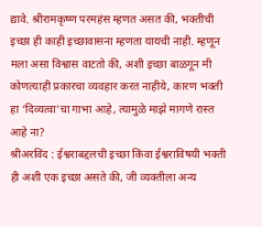द्यावे. श्रीरामकृष्ण परमहंस म्हणत असत की, भक्तीची इच्छा ही काही इच्छावासना म्हणता यायची नाही. म्हणून मला असा विश्वास वाटतो की, अशी इच्छा बाळगून मी कोणत्याही प्रकारचा व्यवहार करत नाहीये, कारण भक्ती हा ‘दिव्यत्वा’चा गाभा आहे, त्यामुळे माझे मागणे रास्त आहे ना?
श्रीअरविंद : ईश्वराबद्दलची इच्छा किंवा ईश्वराविषयी भक्ती ही अशी एक इच्छा असते की, जी व्यक्तीला अन्य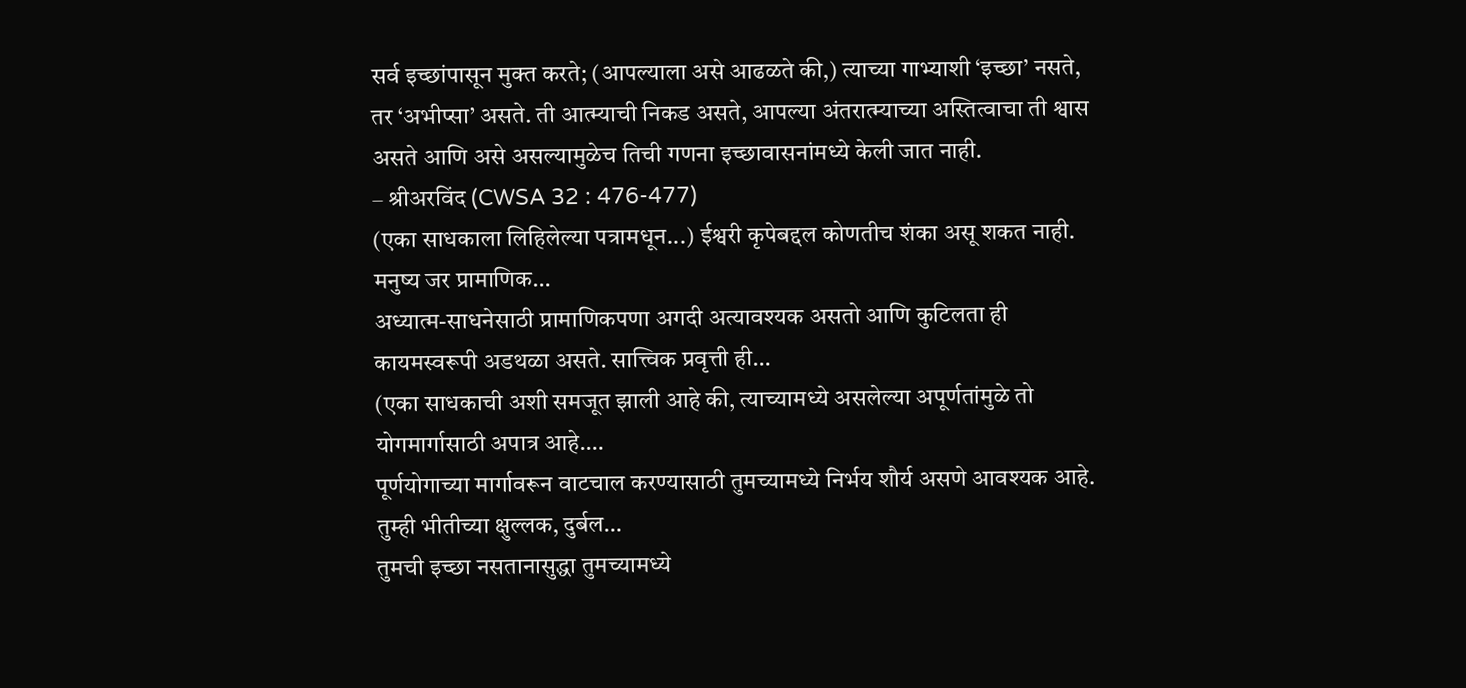सर्व इच्छांपासून मुक्त करते; (आपल्याला असे आढळते की,) त्याच्या गाभ्याशी ‘इच्छा’ नसते, तर ‘अभीप्सा’ असते. ती आत्म्याची निकड असते, आपल्या अंतरात्म्याच्या अस्तित्वाचा ती श्वास असते आणि असे असल्यामुळेच तिची गणना इच्छावासनांमध्ये केली जात नाही.
– श्रीअरविंद (CWSA 32 : 476-477)
(एका साधकाला लिहिलेल्या पत्रामधून...) ईश्वरी कृपेबद्दल कोणतीच शंका असू शकत नाही. मनुष्य जर प्रामाणिक…
अध्यात्म-साधनेसाठी प्रामाणिकपणा अगदी अत्यावश्यक असतो आणि कुटिलता ही कायमस्वरूपी अडथळा असते. सात्त्विक प्रवृत्ती ही…
(एका साधकाची अशी समजूत झाली आहे की, त्याच्यामध्ये असलेल्या अपूर्णतांमुळे तो योगमार्गासाठी अपात्र आहे.…
पूर्णयोगाच्या मार्गावरून वाटचाल करण्यासाठी तुमच्यामध्ये निर्भय शौर्य असणे आवश्यक आहे. तुम्ही भीतीच्या क्षुल्लक, दुर्बल…
तुमची इच्छा नसतानासुद्धा तुमच्यामध्ये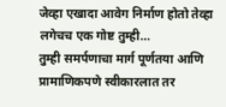जेव्हा एखादा आवेग निर्माण होतो तेव्हा लगेचच एक गोष्ट तुम्ही…
तुम्ही समर्पणाचा मार्ग पूर्णतया आणि प्रामाणिकपणे स्वीकारलात तर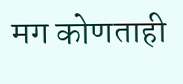मग कोणताही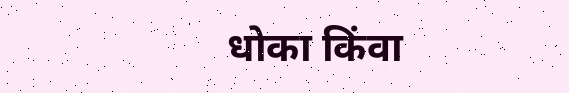धोका किंवा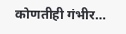कोणतीही गंभीर…